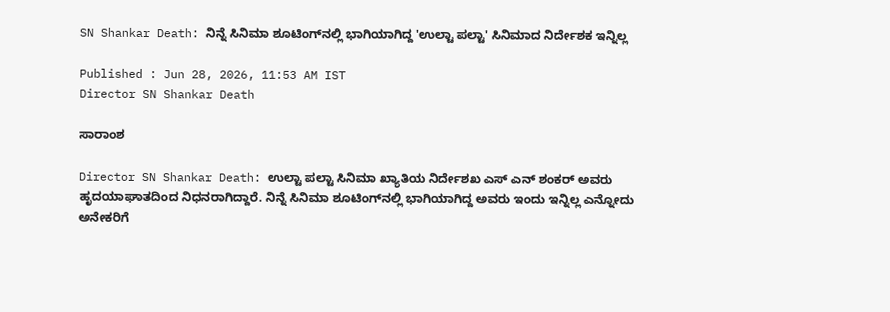SN Shankar Death: ನಿನ್ನೆ ಸಿನಿಮಾ ಶೂಟಿಂಗ್‌ನಲ್ಲಿ ಭಾಗಿಯಾಗಿದ್ದ 'ಉಲ್ಟಾ ಪಲ್ಟಾ' ಸಿನಿಮಾದ ನಿರ್ದೇಶಕ ಇನ್ನಿಲ್ಲ

Published : Jun 28, 2026, 11:53 AM IST
Director SN Shankar Death

ಸಾರಾಂಶ

Director SN Shankar Death: ಉಲ್ಟಾ ಪಲ್ಟಾ ಸಿನಿಮಾ ಖ್ಯಾತಿಯ ನಿರ್ದೇಶಖ ಎಸ್‌ ಎನ್‌ ಶಂಕರ್‌ ಅವರು ಹೃದಯಾಘಾತದಿಂದ ನಿಧನರಾಗಿದ್ದಾರೆ. ನಿನ್ನೆ ಸಿನಿಮಾ ಶೂಟಿಂಗ್‌ನಲ್ಲಿ ಭಾಗಿಯಾಗಿದ್ದ ಅವರು ಇಂದು ಇನ್ನಿಲ್ಲ ಎನ್ನೋದು ಅನೇಕರಿಗೆ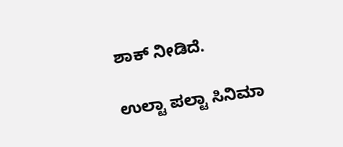ಶಾಕ್‌ ನೀಡಿದೆ.

ಉಲ್ಟಾ ಪಲ್ಟಾ ಸಿನಿಮಾ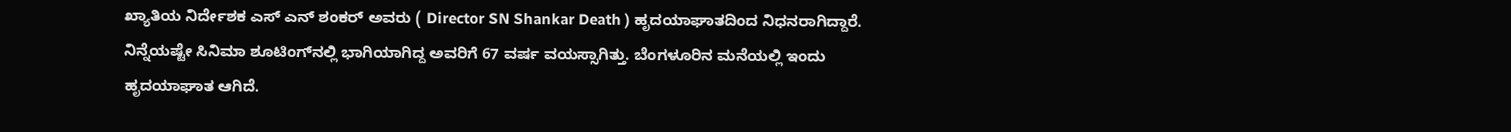ಖ್ಯಾತಿಯ ನಿರ್ದೇಶಕ ಎಸ್‌ ಎನ್‌ ಶಂಕರ್‌ ಅವರು ( Director SN Shankar Death ) ಹೃದಯಾಘಾತದಿಂದ ನಿಧನರಾಗಿದ್ದಾರೆ. ನಿನ್ನೆಯಷ್ಟೇ ಸಿನಿಮಾ ಶೂಟಿಂಗ್‌ನಲ್ಲಿ ಭಾಗಿಯಾಗಿದ್ದ ಅವರಿಗೆ 67 ವರ್ಷ ವಯಸ್ಸಾಗಿತ್ತು. ಬೆಂಗಳೂರಿನ ಮನೆಯಲ್ಲಿ ಇಂದು ಹೃದಯಾಘಾತ ಆಗಿದೆ.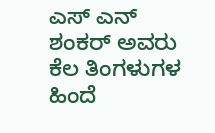ಎಸ್‌ ಎನ್‌ ಶಂಕರ್‌ ಅವರು ಕೆಲ ತಿಂಗಳುಗಳ ಹಿಂದೆ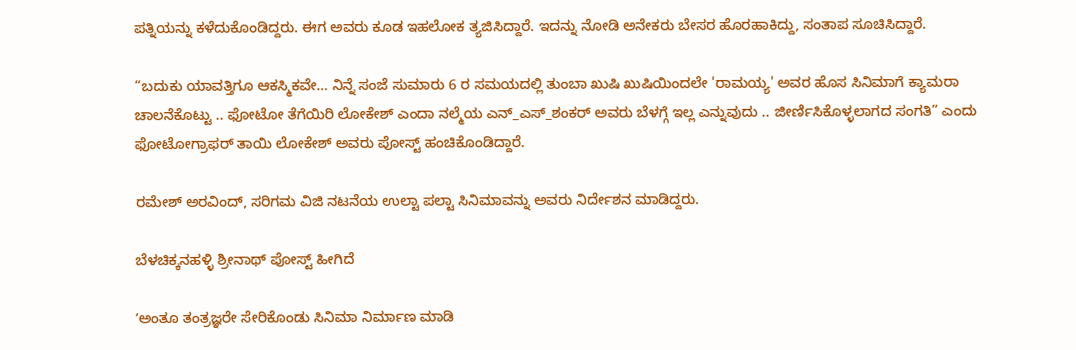ಪತ್ನಿಯನ್ನು ಕಳೆದುಕೊಂಡಿದ್ದರು. ಈಗ ಅವರು ಕೂಡ ಇಹಲೋಕ ತ್ಯಜಿಸಿದ್ದಾರೆ. ಇದನ್ನು ನೋಡಿ ಅನೇಕರು ಬೇಸರ ಹೊರಹಾಕಿದ್ದು, ಸಂತಾಪ ಸೂಚಿಸಿದ್ದಾರೆ.

“ಬದುಕು ಯಾವತ್ತಿಗೂ ಆಕಸ್ಮಿಕವೇ… ನಿನ್ನೆ ಸಂಜೆ ಸುಮಾರು 6 ರ ಸಮಯದಲ್ಲಿ ತುಂಬಾ ಖುಷಿ ಖುಷಿಯಿಂದಲೇ 'ರಾಮಯ್ಯ' ಅವರ ಹೊಸ ಸಿನಿಮಾಗೆ ಕ್ಯಾಮರಾ ಚಾಲನೆಕೊಟ್ಟು .. ಫೋಟೋ ತೆಗೆಯಿರಿ ಲೋಕೇಶ್ ಎಂದಾ ನಲ್ಮೆಯ ಎನ್_ಎಸ್_ಶಂಕರ್ ಅವರು ಬೆಳಗ್ಗೆ ಇಲ್ಲ ಎನ್ನುವುದು .. ಜೀರ್ಣಿಸಿಕೊಳ್ಳಲಾಗದ ಸಂಗತಿ” ಎಂದು ಫೋಟೋಗ್ರಾಫರ್‌ ತಾಯಿ ಲೋಕೇಶ್‌ ಅವರು ಪೋಸ್ಟ್‌ ಹಂಚಿಕೊಂಡಿದ್ದಾರೆ.

ರಮೇಶ್‌ ಅರವಿಂದ್‌, ಸರಿಗಮ ವಿಜಿ ನಟನೆಯ ಉಲ್ಟಾ ಪಲ್ಟಾ ಸಿನಿಮಾವನ್ನು ಅವರು ನಿರ್ದೇಶನ ಮಾಡಿದ್ದರು.

ಬೆಳಚಿಕ್ಕನಹಳ್ಳಿ ಶ್ರೀನಾಥ್‌ ಪೋಸ್ಟ್‌ ಹೀಗಿದೆ

ʼಅಂತೂ ತಂತ್ರಜ್ಞರೇ ಸೇರಿಕೊಂಡು ಸಿನಿಮಾ ನಿರ್ಮಾಣ ಮಾಡಿ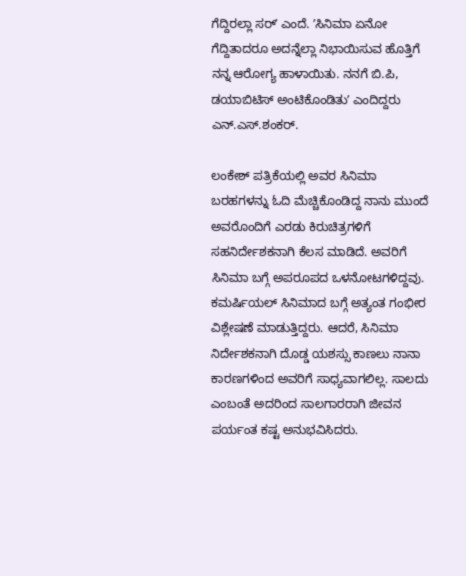ಗೆದ್ದಿರಲ್ಲಾ ಸರ್ʼ ಎಂದೆ. ʼಸಿನಿಮಾ ಏನೋ ಗೆದ್ದಿತಾದರೂ ಅದನ್ನೆಲ್ಲಾ ನಿಭಾಯಿಸುವ ಹೊತ್ತಿಗೆ ನನ್ನ ಆರೋಗ್ಯ ಹಾಳಾಯಿತು. ನನಗೆ ಬಿ.ಪಿ, ಡಯಾಬಿಟಿಸ್ ಅಂಟಿಕೊಂಡಿತುʼ ಎಂದಿದ್ದರು ಎನ್.ಎಸ್.ಶಂಕರ್.

ಲಂಕೇಶ್ ಪತ್ರಿಕೆಯಲ್ಲಿ ಅವರ ಸಿನಿಮಾ ಬರಹಗಳನ್ನು ಓದಿ ಮೆಚ್ಚಿಕೊಂಡಿದ್ದ ನಾನು ಮುಂದೆ ಅವರೊಂದಿಗೆ ಎರಡು ಕಿರುಚಿತ್ರಗಳಿಗೆ ಸಹನಿರ್ದೇಶಕನಾಗಿ ಕೆಲಸ ಮಾಡಿದೆ. ಅವರಿಗೆ ಸಿನಿಮಾ ಬಗ್ಗೆ ಅಪರೂಪದ ಒಳನೋಟಗಳಿದ್ದವು. ಕಮರ್ಷಿಯಲ್ ಸಿನಿಮಾದ ಬಗ್ಗೆ ಅತ್ಯಂತ ಗಂಭೀರ ವಿಶ್ಲೇಷಣೆ ಮಾಡುತ್ತಿದ್ದರು. ಆದರೆ, ಸಿನಿಮಾ ನಿರ್ದೇಶಕನಾಗಿ ದೊಡ್ಡ ಯಶಸ್ಸು ಕಾಣಲು ನಾನಾ ಕಾರಣಗಳಿಂದ ಅವರಿಗೆ ಸಾಧ್ಯವಾಗಲಿಲ್ಲ. ಸಾಲದು ಎಂಬಂತೆ ಅದರಿಂದ ಸಾಲಗಾರರಾಗಿ ಜೀವನ ಪರ್ಯಂತ ಕಷ್ಟ ಅನುಭವಿಸಿದರು.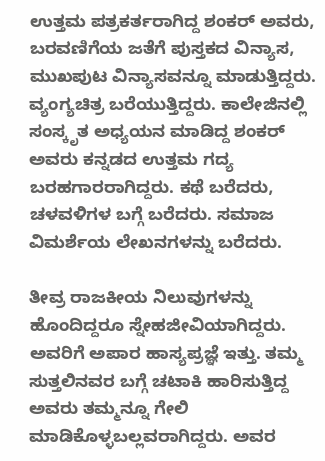ಉತ್ತಮ ಪತ್ರಕರ್ತರಾಗಿದ್ದ ಶಂಕರ್ ಅವರು, ಬರವಣಿಗೆಯ ಜತೆಗೆ ಪುಸ್ತಕದ ವಿನ್ಯಾಸ, ಮುಖಪುಟ ವಿನ್ಯಾಸವನ್ನೂ ಮಾಡುತ್ತಿದ್ದರು. ವ್ಯಂಗ್ಯಚಿತ್ರ ಬರೆಯುತ್ತಿದ್ದರು. ಕಾಲೇಜಿನಲ್ಲಿ ಸಂಸ್ಕೃತ ಅಧ್ಯಯನ ಮಾಡಿದ್ದ ಶಂಕರ್ ಅವರು ಕನ್ನಡದ ಉತ್ತಮ ಗದ್ಯ ಬರಹಗಾರರಾಗಿದ್ದರು. ಕಥೆ ಬರೆದರು, ಚಳವಳಿಗಳ ಬಗ್ಗೆ ಬರೆದರು. ಸಮಾಜ ವಿಮರ್ಶೆಯ ಲೇಖನಗಳನ್ನು ಬರೆದರು.

ತೀವ್ರ ರಾಜಕೀಯ ನಿಲುವುಗಳನ್ನು ಹೊಂದಿದ್ದರೂ ಸ್ನೇಹಜೀವಿಯಾಗಿದ್ದರು. ಅವರಿಗೆ ಅಪಾರ ಹಾಸ್ಯಪ್ರಜ್ಞೆ ಇತ್ತು. ತಮ್ಮ ಸುತ್ತಲಿನವರ ಬಗ್ಗೆ ಚಟಾಕಿ ಹಾರಿಸುತ್ತಿದ್ದ ಅವರು ತಮ್ಮನ್ನೂ ಗೇಲಿ ಮಾಡಿಕೊಳ್ಳಬಲ್ಲವರಾಗಿದ್ದರು. ಅವರ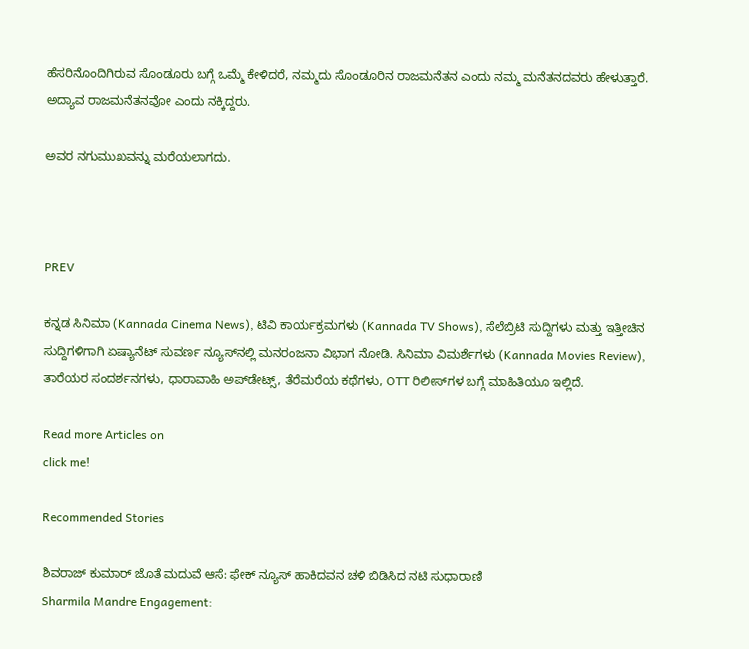ಹೆಸರಿನೊಂದಿಗಿರುವ ಸೊಂಡೂರು ಬಗ್ಗೆ ಒಮ್ಮೆ ಕೇಳಿದರೆ, ನಮ್ಮದು ಸೊಂಡೂರಿನ ರಾಜಮನೆತನ ಎಂದು ನಮ್ಮ ಮನೆತನದವರು ಹೇಳುತ್ತಾರೆ. ಅದ್ಯಾವ ರಾಜಮನೆತನವೋ ಎಂದು ನಕ್ಕಿದ್ದರು.

ಅವರ ನಗುಮುಖವನ್ನು ಮರೆಯಲಾಗದು.



PREV

ಕನ್ನಡ ಸಿನಿಮಾ (Kannada Cinema News), ಟಿವಿ ಕಾರ್ಯಕ್ರಮಗಳು (Kannada TV Shows), ಸೆಲೆಬ್ರಿಟಿ ಸುದ್ದಿಗಳು ಮತ್ತು ಇತ್ತೀಚಿನ ಸುದ್ದಿಗಳಿಗಾಗಿ ಏಷ್ಯಾನೆಟ್ ಸುವರ್ಣ ನ್ಯೂಸ್‌ನಲ್ಲಿ ಮನರಂಜನಾ ವಿಭಾಗ ನೋಡಿ. ಸಿನಿಮಾ ವಿಮರ್ಶೆಗಳು (Kannada Movies Review), ತಾರೆಯರ ಸಂದರ್ಶನಗಳು, ಧಾರಾವಾಹಿ ಅಪ್‌ಡೇಟ್ಸ್‌, ತೆರೆಮರೆಯ ಕಥೆಗಳು, OTT ರಿಲೀಸ್‌ಗಳ ಬಗ್ಗೆ ಮಾಹಿತಿಯೂ ಇಲ್ಲಿದೆ.

Read more Articles on
click me!

Recommended Stories

ಶಿವರಾಜ್ ಕುಮಾರ್ ಜೊತೆ ಮದುವೆ ಆಸೆ: ಫೇಕ್ ನ್ಯೂಸ್ ಹಾಕಿದವನ ಚಳಿ ಬಿಡಿಸಿದ ನಟಿ ಸುಧಾರಾಣಿ
Sharmila Mandre Engagement: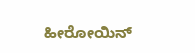ಹೀರೋಯಿನ್‌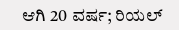ಆಗಿ 20 ವರ್ಷ; ರಿಯಲ್‌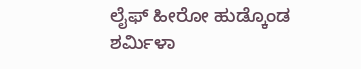ಲೈಫ್‌ ಹೀರೋ ಹುಡ್ಕೊಂಡ ಶರ್ಮಿಳಾ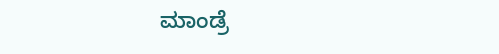ಮಾಂಡ್ರೆ